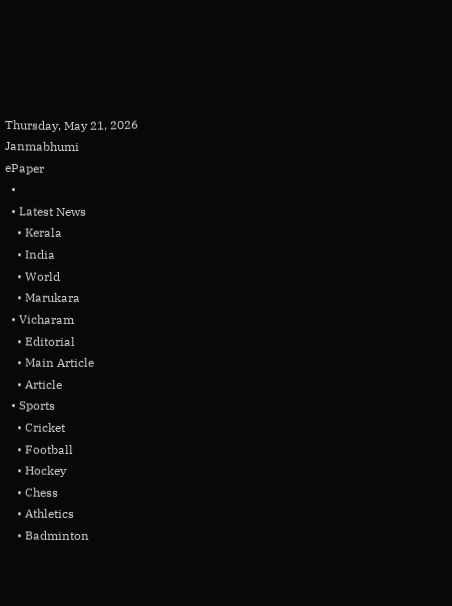Thursday, May 21, 2026
Janmabhumi
ePaper
  •
  • Latest News
    • Kerala
    • India
    • World
    • Marukara
  • Vicharam
    • Editorial
    • Main Article
    • Article
  • Sports
    • Cricket
    • Football
    • Hockey
    • Chess
    • Athletics
    • Badminton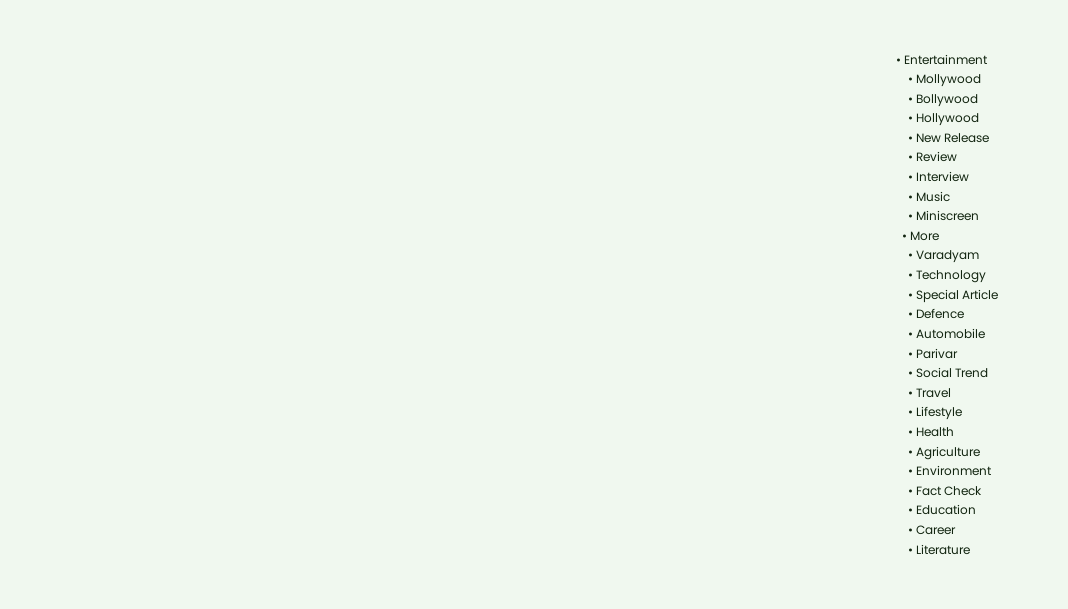• Entertainment
    • Mollywood
    • Bollywood
    • Hollywood
    • New Release
    • Review
    • Interview
    • Music
    • Miniscreen
  • More
    • Varadyam
    • Technology
    • Special Article
    • Defence
    • Automobile
    • Parivar
    • Social Trend
    • Travel
    • Lifestyle
    • Health
    • Agriculture
    • Environment
    • Fact Check
    • Education
    • Career
    • Literature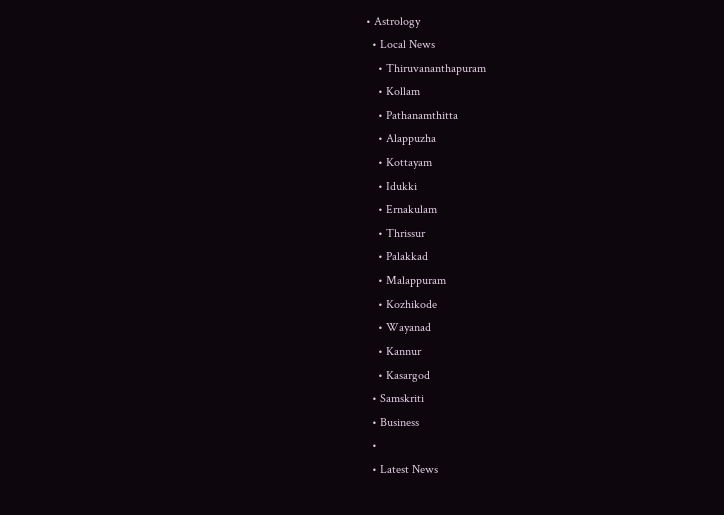• Astrology
  • Local News
    • Thiruvananthapuram
    • Kollam
    • Pathanamthitta
    • Alappuzha
    • Kottayam
    • Idukki
    • Ernakulam
    • Thrissur
    • Palakkad
    • Malappuram
    • Kozhikode
    • Wayanad
    • Kannur
    • Kasargod
  • Samskriti
  • Business
  •
  • Latest News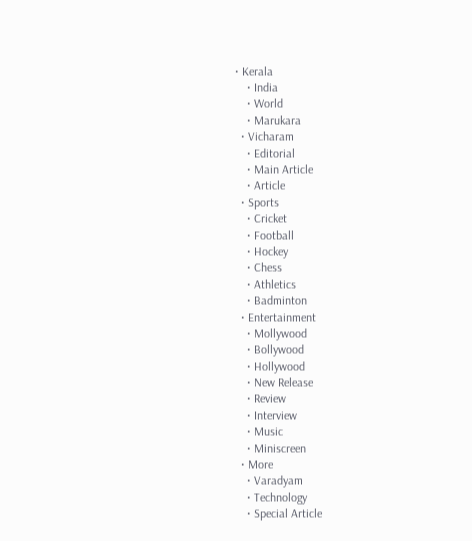• Kerala
    • India
    • World
    • Marukara
  • Vicharam
    • Editorial
    • Main Article
    • Article
  • Sports
    • Cricket
    • Football
    • Hockey
    • Chess
    • Athletics
    • Badminton
  • Entertainment
    • Mollywood
    • Bollywood
    • Hollywood
    • New Release
    • Review
    • Interview
    • Music
    • Miniscreen
  • More
    • Varadyam
    • Technology
    • Special Article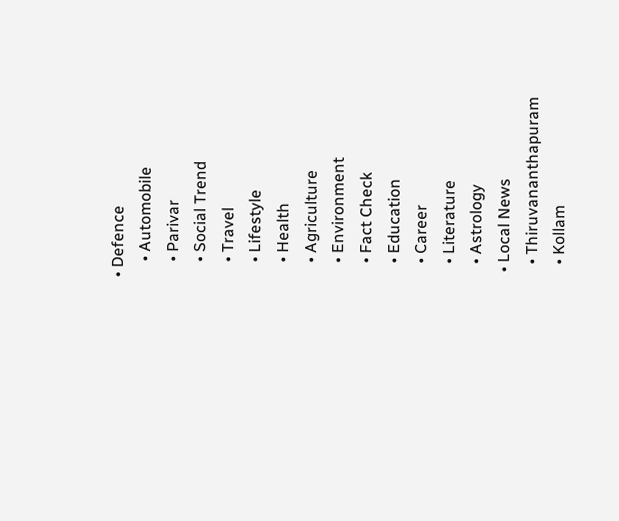• Defence
    • Automobile
    • Parivar
    • Social Trend
    • Travel
    • Lifestyle
    • Health
    • Agriculture
    • Environment
    • Fact Check
    • Education
    • Career
    • Literature
    • Astrology
  • Local News
    • Thiruvananthapuram
    • Kollam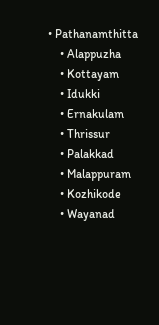• Pathanamthitta
    • Alappuzha
    • Kottayam
    • Idukki
    • Ernakulam
    • Thrissur
    • Palakkad
    • Malappuram
    • Kozhikode
    • Wayanad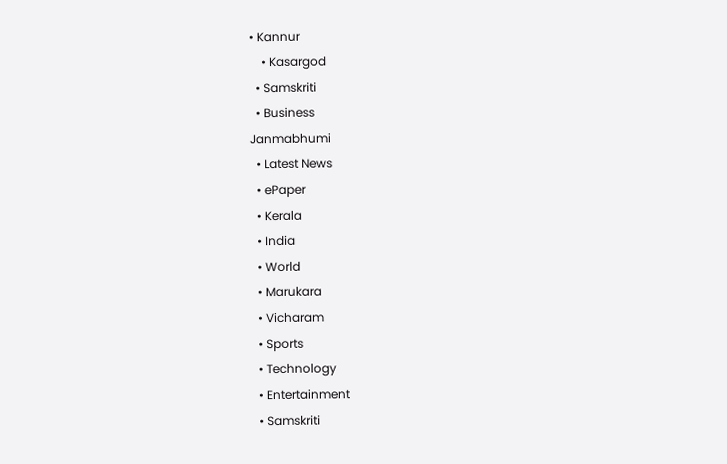• Kannur
    • Kasargod
  • Samskriti
  • Business
Janmabhumi
  • Latest News
  • ePaper
  • Kerala
  • India
  • World
  • Marukara
  • Vicharam
  • Sports
  • Technology
  • Entertainment
  • Samskriti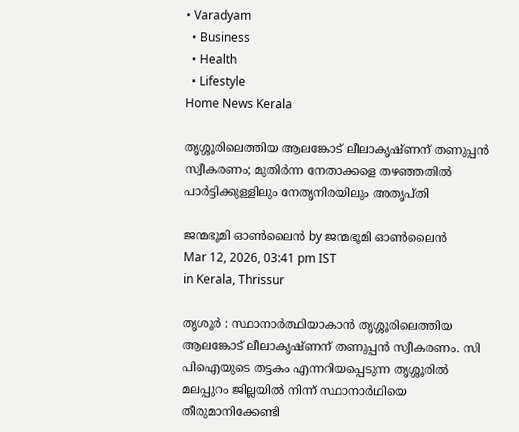• Varadyam
  • Business
  • Health
  • Lifestyle
Home News Kerala

തൃശ്ശൂരിലെത്തിയ ആലങ്കോട് ലീലാകൃഷ്ണന് തണുപ്പന്‍ സ്വീകരണം; മുതിര്‍ന്ന നേതാക്കളെ തഴഞ്ഞതില്‍ പാര്‍ട്ടിക്കുള്ളിലും നേതൃനിരയിലും അതൃപ്തി

ജന്മഭൂമി ഓണ്‍ലൈന്‍ by ജന്മഭൂമി ഓണ്‍ലൈന്‍
Mar 12, 2026, 03:41 pm IST
in Kerala, Thrissur

തൃശൂര്‍ : സ്ഥാനാര്‍ത്ഥിയാകാന്‍ തൃശ്ശൂരിലെത്തിയ ആലങ്കോട് ലീലാകൃഷ്ണന് തണുപ്പന്‍ സ്വീകരണം. സി പിഐയുടെ തട്ടകം എന്നറിയപ്പെടുന്ന തൃശ്ശൂരില്‍ മലപ്പുറം ജില്ലയില്‍ നിന്ന് സ്ഥാനാര്‍ഥിയെ തീരുമാനിക്കേണ്ടി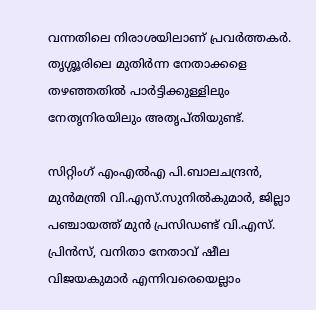വന്നതിലെ നിരാശയിലാണ് പ്രവര്‍ത്തകര്‍. തൃശ്ശൂരിലെ മുതിര്‍ന്ന നേതാക്കളെ തഴഞ്ഞതില്‍ പാര്‍ട്ടിക്കുള്ളിലും നേതൃനിരയിലും അതൃപ്തിയുണ്ട്.

സിറ്റിംഗ് എംഎല്‍എ പി.ബാലചന്ദ്രന്‍, മുന്‍മന്ത്രി വി.എസ്.സുനില്‍കുമാര്‍, ജില്ലാ പഞ്ചായത്ത് മുന്‍ പ്രസിഡണ്ട് വി.എസ്. പ്രിന്‍സ്, വനിതാ നേതാവ് ഷീല വിജയകുമാര്‍ എന്നിവരെയെല്ലാം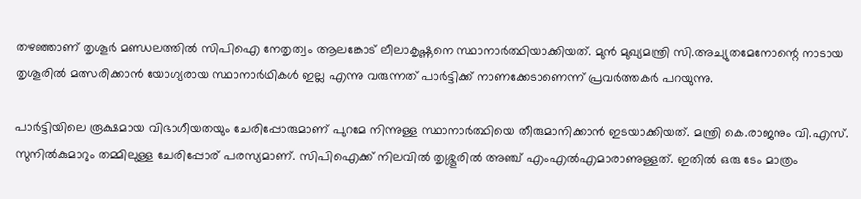തഴഞ്ഞാണ് തൃശൂര്‍ മണ്ഡലത്തില്‍ സിപിഐ നേതൃത്വം ആലങ്കോട് ലീലാകൃഷ്ണനെ സ്ഥാനാര്‍ത്ഥിയാക്കിയത്. മുന്‍ മുഖ്യമന്ത്രി സി.അച്യുതമേനോന്റെ നാടായ തൃശൂരില്‍ മത്സരിക്കാന്‍ യോഗ്യരായ സ്ഥാനാര്‍ഥികള്‍ ഇല്ല എന്നു വരുന്നത് പാര്‍ട്ടിക്ക് നാണക്കേടാണെന്ന് പ്രവര്‍ത്തകര്‍ പറയുന്നു.

പാര്‍ട്ടിയിലെ രൂക്ഷമായ വിഭാഗീയതയും ചേരിപ്പോരുമാണ് പുറമേ നിന്നുള്ള സ്ഥാനാര്‍ത്ഥിയെ തീരുമാനിക്കാന്‍ ഇടയാക്കിയത്. മന്ത്രി കെ.രാജനും വി.എസ്. സുനില്‍കുമാറും തമ്മിലുള്ള ചേരിപ്പോര് പരസ്യമാണ്. സിപിഐക്ക് നിലവില്‍ തൃശ്ശൂരില്‍ അഞ്ച് എംഎല്‍എമാരാണുള്ളത്. ഇതില്‍ ഒരു ടേം മാത്രം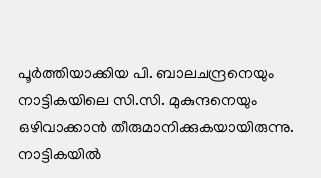പൂര്‍ത്തിയാക്കിയ പി. ബാലചന്ദ്രനെയും നാട്ടികയിലെ സി.സി. മുകുന്ദനെയും ഒഴിവാക്കാന്‍ തീരുമാനിക്കുകയായിരുന്നു. നാട്ടികയില്‍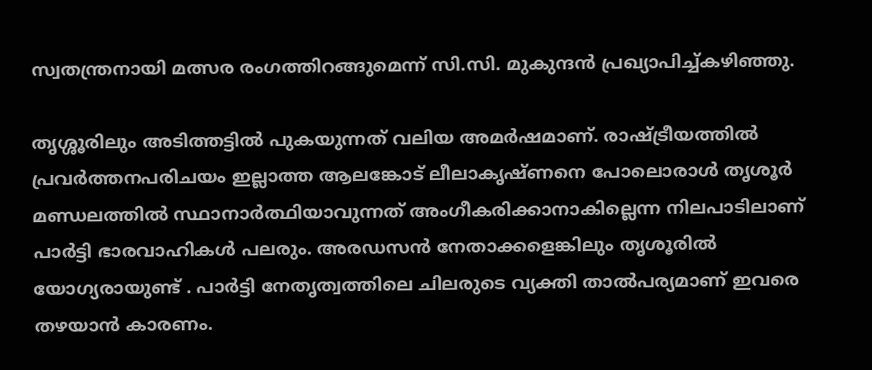സ്വതന്ത്രനായി മത്സര രംഗത്തിറങ്ങുമെന്ന് സി.സി. മുകുന്ദന്‍ പ്രഖ്യാപിച്ച്കഴിഞ്ഞു.

തൃശ്ശൂരിലും അടിത്തട്ടില്‍ പുകയുന്നത് വലിയ അമര്‍ഷമാണ്. രാഷ്‌ട്രീയത്തില്‍ പ്രവര്‍ത്തനപരിചയം ഇല്ലാത്ത ആലങ്കോട് ലീലാകൃഷ്ണനെ പോലൊരാള്‍ തൃശൂര്‍ മണ്ഡലത്തില്‍ സ്ഥാനാര്‍ത്ഥിയാവുന്നത് അംഗീകരിക്കാനാകില്ലെന്ന നിലപാടിലാണ് പാര്‍ട്ടി ഭാരവാഹികള്‍ പലരും. അരഡസന്‍ നേതാക്കളെങ്കിലും തൃശൂരില്‍ യോഗ്യരായുണ്ട് . പാര്‍ട്ടി നേതൃത്വത്തിലെ ചിലരുടെ വ്യക്തി താല്‍പര്യമാണ് ഇവരെ തഴയാന്‍ കാരണം.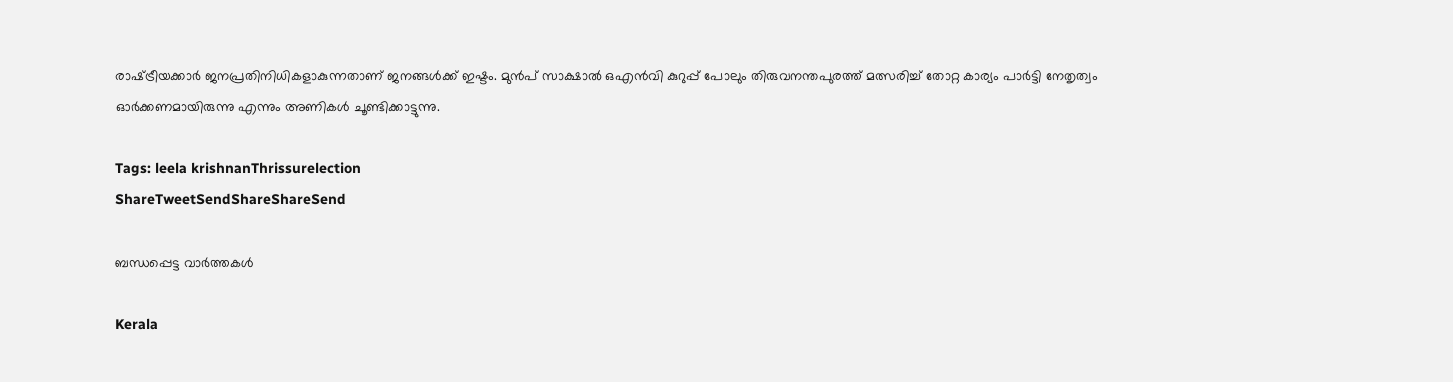രാഷ്‌ട്രീയക്കാര്‍ ജനപ്രതിനിധികളാകുന്നതാണ് ജനങ്ങള്‍ക്ക് ഇഷ്ടം. മുന്‍പ് സാക്ഷാല്‍ ഒഎന്‍വി കുറുപ്പ് പോലും തിരുവനന്തപുരത്ത് മത്സരിച്ച് തോറ്റ കാര്യം പാര്‍ട്ടി നേതൃത്വം ഓര്‍ക്കണമായിരുന്നു എന്നും അണികള്‍ ചൂണ്ടിക്കാട്ടുന്നു.

Tags: leela krishnanThrissurelection
ShareTweetSendShareShareSend

ബന്ധപ്പെട്ട വാര്‍ത്തകള്‍

Kerala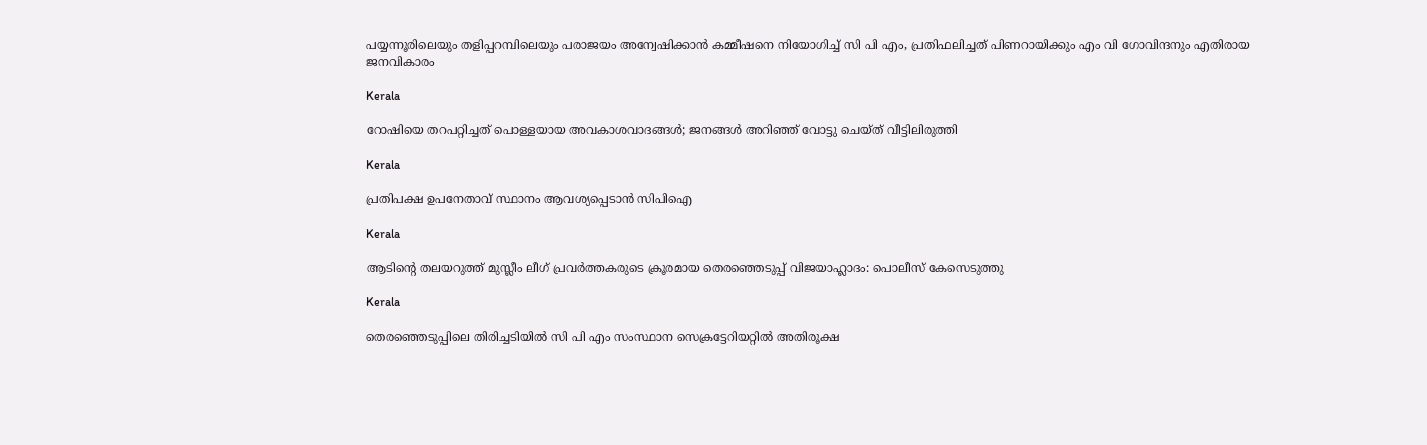പയ്യന്നൂരിലെയും തളിപ്പറമ്പിലെയും പരാജയം അന്വേഷിക്കാന്‍ കമ്മീഷനെ നിയോഗിച്ച് സി പി എം, പ്രതിഫലിച്ചത് പിണറായിക്കും എം വി ഗോവിന്ദനും എതിരായ ജനവികാരം

Kerala

റോഷിയെ തറപറ്റിച്ചത് പൊള്ളയായ അവകാശവാദങ്ങള്‍; ജനങ്ങള്‍ അറിഞ്ഞ് വോട്ടു ചെയ്ത് വീട്ടിലിരുത്തി

Kerala

പ്രതിപക്ഷ ഉപനേതാവ് സ്ഥാനം ആവശ്യപ്പെടാന്‍ സിപിഐ

Kerala

ആടിന്റെ തലയറുത്ത് മുസ്ലീം ലീഗ് പ്രവര്‍ത്തകരുടെ ക്രൂരമായ തെരഞ്ഞെടുപ്പ് വിജയാഹ്ലാദം: പൊലീസ് കേസെടുത്തു

Kerala

തെരഞ്ഞെടുപ്പിലെ തിരിച്ചടിയില്‍ സി പി എം സംസ്ഥാന സെക്രട്ടേറിയറ്റില്‍ അതിരൂക്ഷ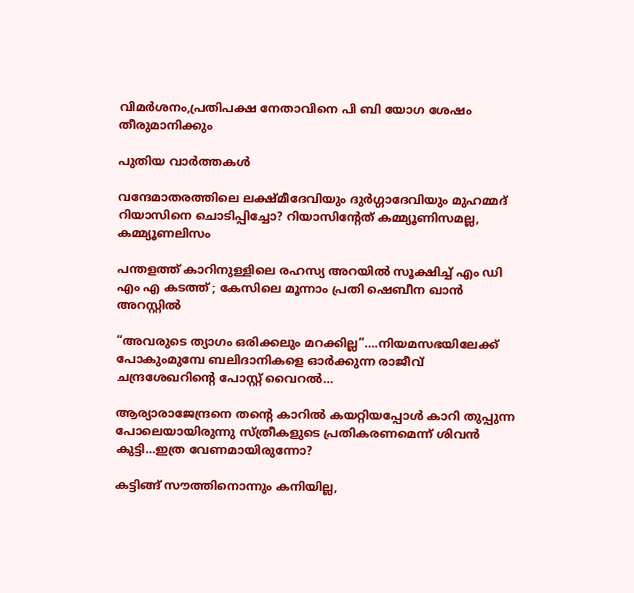വിമര്‍ശനം,പ്രതിപക്ഷ നേതാവിനെ പി ബി യോഗ ശേഷം തീരുമാനിക്കും

പുതിയ വാര്‍ത്തകള്‍

വന്ദേമാതരത്തിലെ ലക്ഷ്മീദേവിയും ദുര്‍ഗ്ഗാദേവിയും മുഹമ്മദ് റിയാസിനെ ചൊടിപ്പിച്ചോ? റിയാസിന്‍റേത് കമ്മ്യൂണിസമല്ല, കമ്മ്യൂണലിസം

പന്തളത്ത് കാറിനുള്ളിലെ രഹസ്യ അറയിൽ സൂക്ഷിച്ച് എം ഡി എം എ കടത്ത് ; കേസിലെ മൂന്നാം പ്രതി ഷെബീന ഖാൻ അറസ്റ്റിൽ

“അവരുടെ ത്യാഗം ഒരിക്കലും മറക്കില്ല”….നിയമസഭയിലേക്ക് പോകുംമുമ്പേ ബലിദാനികളെ ഓര്‍ക്കുന്ന രാജീവ് ചന്ദ്രശേഖറിന്റെ പോസ്റ്റ് വൈറല്‍…

ആര്യാരാജേന്ദ്രനെ തന്റെ കാറില്‍ കയറ്റിയപ്പോള്‍ കാറി തുപ്പുന്ന പോലെയായിരുന്നു സ്ത്രീകളുടെ പ്രതികരണമെന്ന് ശിവന്‍ കുട്ടി…ഇത്ര വേണമായിരുന്നോ?

കട്ടിങ്ങ് സൗത്തിനൊന്നും കനിയില്ല,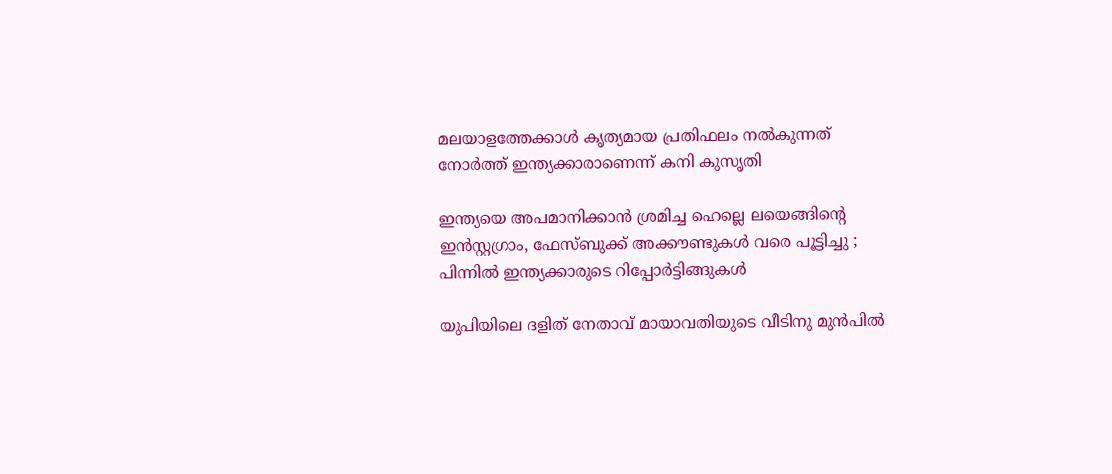മലയാളത്തേക്കാള്‍ കൃത്യമായ പ്രതിഫലം നല്‍കുന്നത് നോര്‍ത്ത് ഇന്ത്യക്കാരാണെന്ന് കനി കുസൃതി

ഇന്ത്യയെ അപമാനിക്കാൻ ശ്രമിച്ച ഹെല്ലെ ലയെങ്ങിന്റെ ഇൻസ്റ്റഗ്രാം, ഫേസ്ബുക്ക് അക്കൗണ്ടുകൾ വരെ പൂട്ടിച്ചു ; പിന്നിൽ ഇന്ത്യക്കാരുടെ റിപ്പോർട്ടിങ്ങുകൾ

യുപിയിലെ ദളിത് നേതാവ് മായാവതിയുടെ വീടിനു മുന്‍പില്‍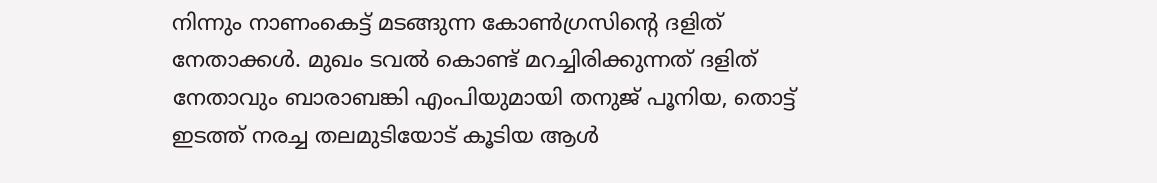നിന്നും നാണംകെട്ട് മടങ്ങുന്ന കോണ്‍ഗ്രസിന്‍റെ ദളിത് നേതാക്കള്‍. മുഖം ടവല്‍ കൊണ്ട് മറച്ചിരിക്കുന്നത് ദളിത് നേതാവും ബാരാബങ്കി എംപിയുമായി തനുജ് പൂനിയ, തൊട്ട് ഇടത്ത് നരച്ച തലമുടിയോട് കൂടിയ ആള്‍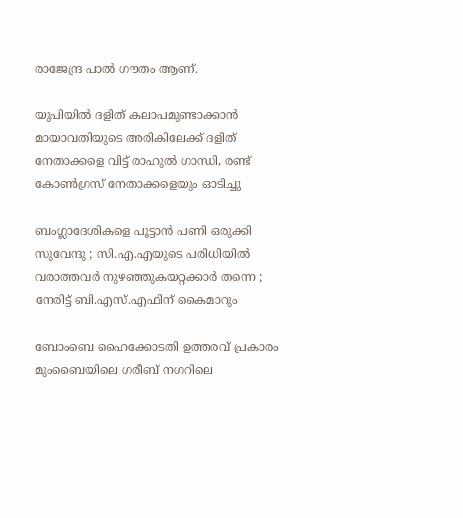രാജേന്ദ്ര പാല്‍ ഗൗതം ആണ്.

യുപിയില്‍ ദളിത് കലാപമുണ്ടാക്കാന്‍ മായാവതിയുടെ അരികിലേക്ക് ദളിത് നേതാക്കളെ വിട്ട് രാഹുല്‍ ഗാന്ധി, രണ്ട് കോണ്‍ഗ്രസ് നേതാക്കളെയും ഓടിച്ചു

ബംഗ്ലാദേശികളെ പൂട്ടാൻ പണി ഒരുക്കി സുവേന്ദു ; സി.എ.എയുടെ പരിധിയിൽ വരാത്തവർ നുഴഞ്ഞുകയറ്റക്കാർ തന്നെ ; നേരിട്ട് ബി.എസ്.എഫിന് കൈമാറും

ബോംബെ ഹൈക്കോടതി ഉത്തരവ് പ്രകാരം മുംബൈയിലെ ഗരീബ് നഗറിലെ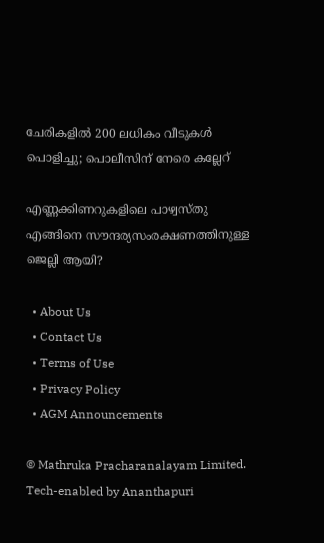ചേരികളിൽ 200 ലധികം വീടുകൾ പൊളിച്ചു; പൊലീസിന് നേരെ കല്ലേറ്

എണ്ണക്കിണറുകളിലെ പാഴ്വസ്തു എങ്ങിനെ സൗന്ദര്യസംരക്ഷണത്തിനുള്ള ജെല്ലി ആയി?

  • About Us
  • Contact Us
  • Terms of Use
  • Privacy Policy
  • AGM Announcements

© Mathruka Pracharanalayam Limited.
Tech-enabled by Ananthapuri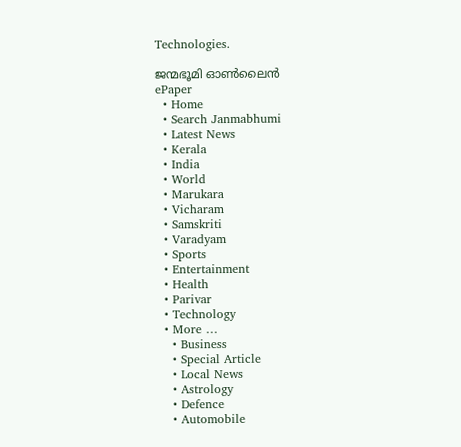Technologies.

ജന്മഭൂമി ഓണ്‍ലൈന്‍
ePaper
  • Home
  • Search Janmabhumi
  • Latest News
  • Kerala
  • India
  • World
  • Marukara
  • Vicharam
  • Samskriti
  • Varadyam
  • Sports
  • Entertainment
  • Health
  • Parivar
  • Technology
  • More …
    • Business
    • Special Article
    • Local News
    • Astrology
    • Defence
    • Automobile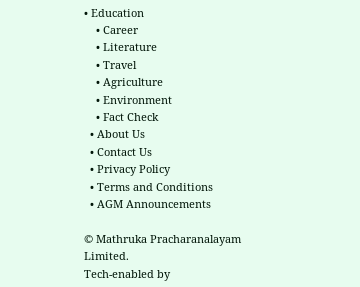• Education
    • Career
    • Literature
    • Travel
    • Agriculture
    • Environment
    • Fact Check
  • About Us
  • Contact Us
  • Privacy Policy
  • Terms and Conditions
  • AGM Announcements

© Mathruka Pracharanalayam Limited.
Tech-enabled by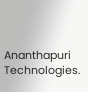Ananthapuri Technologies.